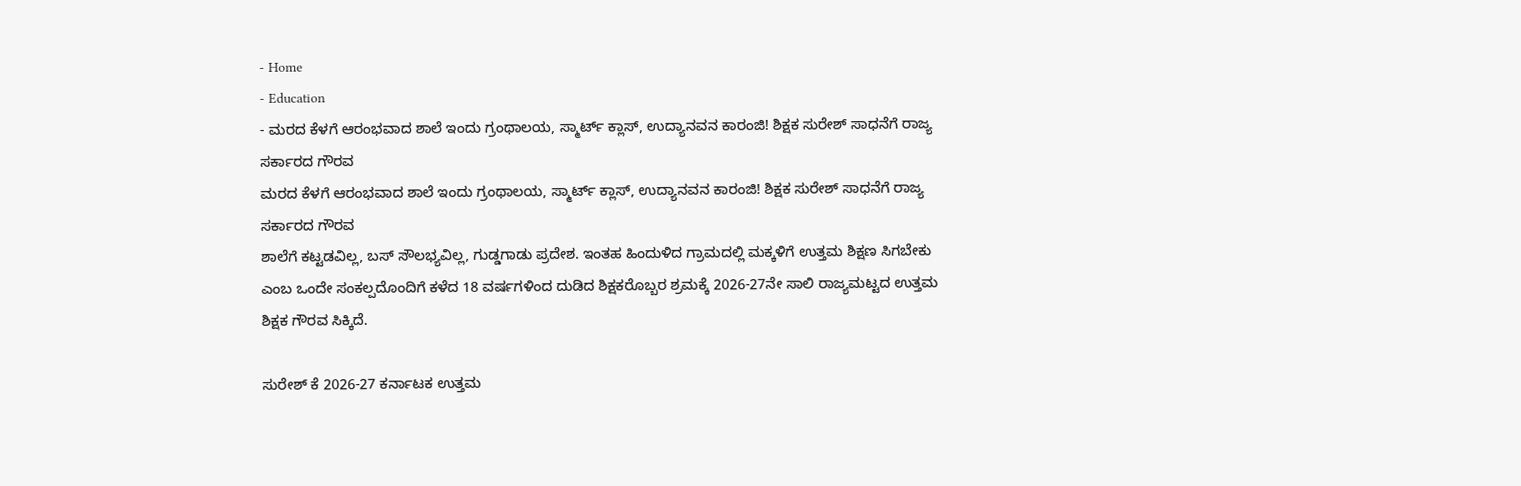- Home
- Education
- ಮರದ ಕೆಳಗೆ ಆರಂಭವಾದ ಶಾಲೆ ಇಂದು ಗ್ರಂಥಾಲಯ, ಸ್ಮಾರ್ಟ್ ಕ್ಲಾಸ್, ಉದ್ಯಾನವನ ಕಾರಂಜಿ! ಶಿಕ್ಷಕ ಸುರೇಶ್ ಸಾಧನೆಗೆ ರಾಜ್ಯ ಸರ್ಕಾರದ ಗೌರವ
ಮರದ ಕೆಳಗೆ ಆರಂಭವಾದ ಶಾಲೆ ಇಂದು ಗ್ರಂಥಾಲಯ, ಸ್ಮಾರ್ಟ್ ಕ್ಲಾಸ್, ಉದ್ಯಾನವನ ಕಾರಂಜಿ! ಶಿಕ್ಷಕ ಸುರೇಶ್ ಸಾಧನೆಗೆ ರಾಜ್ಯ ಸರ್ಕಾರದ ಗೌರವ
ಶಾಲೆಗೆ ಕಟ್ಟಡವಿಲ್ಲ, ಬಸ್ ಸೌಲಭ್ಯವಿಲ್ಲ, ಗುಡ್ಡಗಾಡು ಪ್ರದೇಶ. ಇಂತಹ ಹಿಂದುಳಿದ ಗ್ರಾಮದಲ್ಲಿ ಮಕ್ಕಳಿಗೆ ಉತ್ತಮ ಶಿಕ್ಷಣ ಸಿಗಬೇಕು ಎಂಬ ಒಂದೇ ಸಂಕಲ್ಪದೊಂದಿಗೆ ಕಳೆದ 18 ವರ್ಷಗಳಿಂದ ದುಡಿದ ಶಿಕ್ಷಕರೊಬ್ಬರ ಶ್ರಮಕ್ಕೆ 2026-27ನೇ ಸಾಲಿ ರಾಜ್ಯಮಟ್ಟದ ಉತ್ತಮ ಶಿಕ್ಷಕ ಗೌರವ ಸಿಕ್ಕಿದೆ.

ಸುರೇಶ್ ಕೆ 2026-27 ಕರ್ನಾಟಕ ಉತ್ತಮ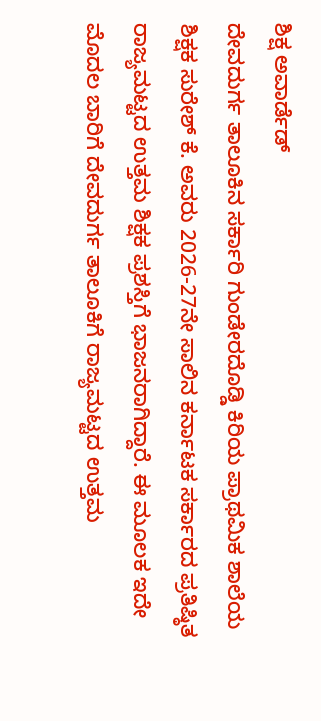ಶಿಕ್ಷ ಅವಾರ್ಡೆಡ್
ದೇವದುರ್ಗ ತಾಲೂಕಿನ ಸರ್ಕಾರಿ ಗುಂಡೇರದೊಡ್ಡಿ ಕಿರಿಯ ಪ್ರಾಥಮಿಕ ಶಾಲೆಯ ಶಿಕ್ಷಕ ಸುರೇಶ್ ಕೆ. ಅವರು 2026-27ನೇ ಸಾಲಿನ ಕರ್ನಾಟಕ ಸರ್ಕಾರದ ಪ್ರತಿಷ್ಠಿತ ರಾಜ್ಯಮಟ್ಟದ ಉತ್ತಮ ಶಿಕ್ಷಕ ಪ್ರಶಸ್ತಿಗೆ ಭಾಜನರಾಗಿದ್ದಾರೆ. ಈ ಮೂಲಕ ಇದೇ ಮೊದಲ ಬಾರಿಗೆ ದೇವದುರ್ಗ ತಾಲೂಕಿಗೆ ರಾಜ್ಯಮಟ್ಟದ ಉತ್ತಮ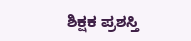ಶಿಕ್ಷಕ ಪ್ರಶಸ್ತಿ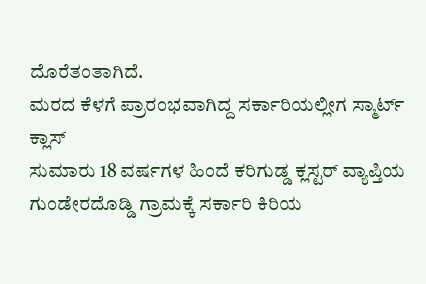ದೊರೆತಂತಾಗಿದೆ.
ಮರದ ಕೆಳಗೆ ಪ್ರಾರಂಭವಾಗಿದ್ದ ಸರ್ಕಾರಿಯಲ್ಲೀಗ ಸ್ಮಾರ್ಟ್ ಕ್ಲಾಸ್
ಸುಮಾರು 18 ವರ್ಷಗಳ ಹಿಂದೆ ಕರಿಗುಡ್ಡ ಕ್ಲಸ್ಟರ್ ವ್ಯಾಪ್ತಿಯ ಗುಂಡೇರದೊಡ್ಡಿ ಗ್ರಾಮಕ್ಕೆ ಸರ್ಕಾರಿ ಕಿರಿಯ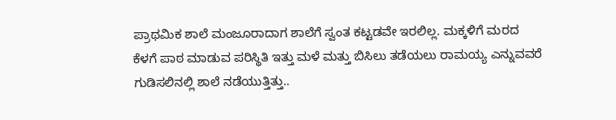ಪ್ರಾಥಮಿಕ ಶಾಲೆ ಮಂಜೂರಾದಾಗ ಶಾಲೆಗೆ ಸ್ವಂತ ಕಟ್ಟಡವೇ ಇರಲಿಲ್ಲ. ಮಕ್ಕಳಿಗೆ ಮರದ ಕೆಳಗೆ ಪಾಠ ಮಾಡುವ ಪರಿಸ್ಥಿತಿ ಇತ್ತು ಮಳೆ ಮತ್ತು ಬಿಸಿಲು ತಡೆಯಲು ರಾಮಯ್ಯ ಎನ್ನುವವರೆ ಗುಡಿಸಲಿನಲ್ಲಿ ಶಾಲೆ ನಡೆಯುತ್ತಿತ್ತು..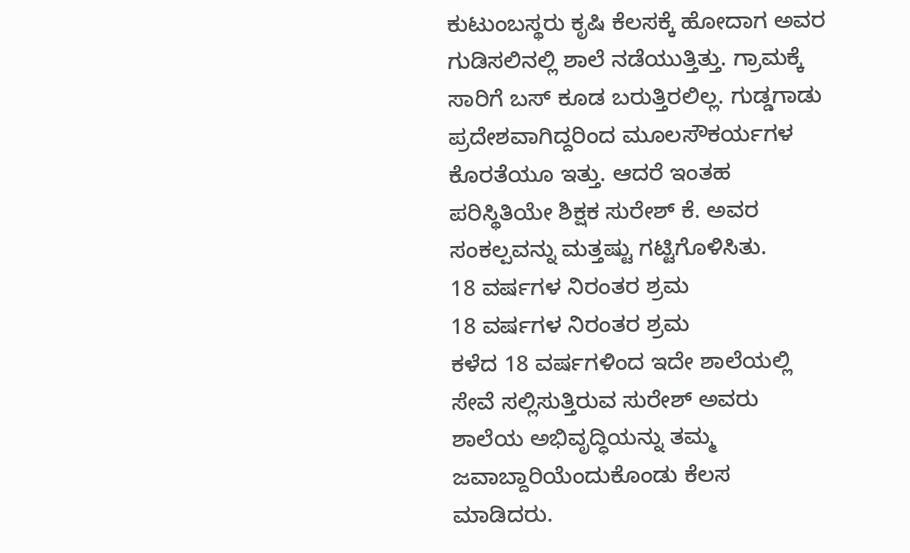ಕುಟುಂಬಸ್ಥರು ಕೃಷಿ ಕೆಲಸಕ್ಕೆ ಹೋದಾಗ ಅವರ ಗುಡಿಸಲಿನಲ್ಲಿ ಶಾಲೆ ನಡೆಯುತ್ತಿತ್ತು. ಗ್ರಾಮಕ್ಕೆ ಸಾರಿಗೆ ಬಸ್ ಕೂಡ ಬರುತ್ತಿರಲಿಲ್ಲ. ಗುಡ್ಡಗಾಡು ಪ್ರದೇಶವಾಗಿದ್ದರಿಂದ ಮೂಲಸೌಕರ್ಯಗಳ ಕೊರತೆಯೂ ಇತ್ತು. ಆದರೆ ಇಂತಹ ಪರಿಸ್ಥಿತಿಯೇ ಶಿಕ್ಷಕ ಸುರೇಶ್ ಕೆ. ಅವರ ಸಂಕಲ್ಪವನ್ನು ಮತ್ತಷ್ಟು ಗಟ್ಟಿಗೊಳಿಸಿತು.
18 ವರ್ಷಗಳ ನಿರಂತರ ಶ್ರಮ
18 ವರ್ಷಗಳ ನಿರಂತರ ಶ್ರಮ
ಕಳೆದ 18 ವರ್ಷಗಳಿಂದ ಇದೇ ಶಾಲೆಯಲ್ಲಿ ಸೇವೆ ಸಲ್ಲಿಸುತ್ತಿರುವ ಸುರೇಶ್ ಅವರು ಶಾಲೆಯ ಅಭಿವೃದ್ಧಿಯನ್ನು ತಮ್ಮ ಜವಾಬ್ದಾರಿಯೆಂದುಕೊಂಡು ಕೆಲಸ ಮಾಡಿದರು.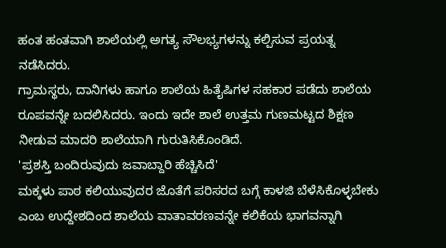ಹಂತ ಹಂತವಾಗಿ ಶಾಲೆಯಲ್ಲಿ ಅಗತ್ಯ ಸೌಲಭ್ಯಗಳನ್ನು ಕಲ್ಪಿಸುವ ಪ್ರಯತ್ನ ನಡೆಸಿದರು.
ಗ್ರಾಮಸ್ಥರು, ದಾನಿಗಳು ಹಾಗೂ ಶಾಲೆಯ ಹಿತೈಷಿಗಳ ಸಹಕಾರ ಪಡೆದು ಶಾಲೆಯ ರೂಪವನ್ನೇ ಬದಲಿಸಿದರು. ಇಂದು ಇದೇ ಶಾಲೆ ಉತ್ತಮ ಗುಣಮಟ್ಟದ ಶಿಕ್ಷಣ ನೀಡುವ ಮಾದರಿ ಶಾಲೆಯಾಗಿ ಗುರುತಿಸಿಕೊಂಡಿದೆ.
'ಪ್ರಶಸ್ತಿ ಬಂದಿರುವುದು ಜವಾಬ್ದಾರಿ ಹೆಚ್ಚಿಸಿದೆ'
ಮಕ್ಕಳು ಪಾಠ ಕಲಿಯುವುದರ ಜೊತೆಗೆ ಪರಿಸರದ ಬಗ್ಗೆ ಕಾಳಜಿ ಬೆಳೆಸಿಕೊಳ್ಳಬೇಕು ಎಂಬ ಉದ್ದೇಶದಿಂದ ಶಾಲೆಯ ವಾತಾವರಣವನ್ನೇ ಕಲಿಕೆಯ ಭಾಗವನ್ನಾಗಿ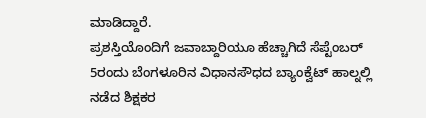ಮಾಡಿದ್ದಾರೆ.
ಪ್ರಶಸ್ತಿಯೊಂದಿಗೆ ಜವಾಬ್ದಾರಿಯೂ ಹೆಚ್ಚಾಗಿದೆ ಸೆಪ್ಟೆಂಬರ್ 5ರಂದು ಬೆಂಗಳೂರಿನ ವಿಧಾನಸೌಧದ ಬ್ಯಾಂಕ್ವೆಟ್ ಹಾಲ್ನಲ್ಲಿ ನಡೆದ ಶಿಕ್ಷಕರ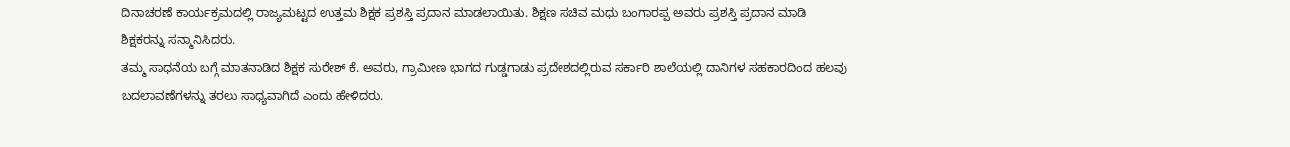ದಿನಾಚರಣೆ ಕಾರ್ಯಕ್ರಮದಲ್ಲಿ ರಾಜ್ಯಮಟ್ಟದ ಉತ್ತಮ ಶಿಕ್ಷಕ ಪ್ರಶಸ್ತಿ ಪ್ರದಾನ ಮಾಡಲಾಯಿತು. ಶಿಕ್ಷಣ ಸಚಿವ ಮಧು ಬಂಗಾರಪ್ಪ ಅವರು ಪ್ರಶಸ್ತಿ ಪ್ರದಾನ ಮಾಡಿ ಶಿಕ್ಷಕರನ್ನು ಸನ್ಮಾನಿಸಿದರು.
ತಮ್ಮ ಸಾಧನೆಯ ಬಗ್ಗೆ ಮಾತನಾಡಿದ ಶಿಕ್ಷಕ ಸುರೇಶ್ ಕೆ. ಅವರು, ಗ್ರಾಮೀಣ ಭಾಗದ ಗುಡ್ಡಗಾಡು ಪ್ರದೇಶದಲ್ಲಿರುವ ಸರ್ಕಾರಿ ಶಾಲೆಯಲ್ಲಿ ದಾನಿಗಳ ಸಹಕಾರದಿಂದ ಹಲವು ಬದಲಾವಣೆಗಳನ್ನು ತರಲು ಸಾಧ್ಯವಾಗಿದೆ ಎಂದು ಹೇಳಿದರು.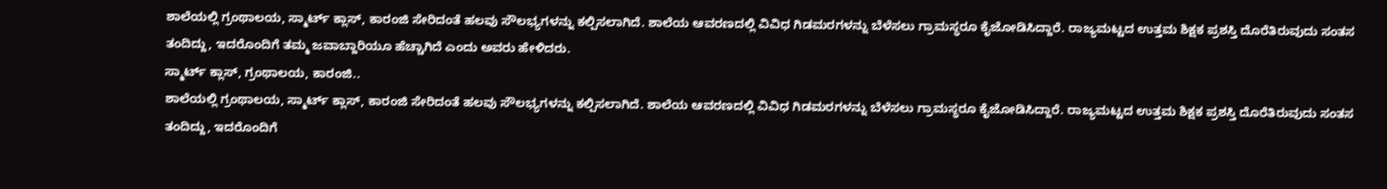ಶಾಲೆಯಲ್ಲಿ ಗ್ರಂಥಾಲಯ, ಸ್ಮಾರ್ಟ್ ಕ್ಲಾಸ್, ಕಾರಂಜಿ ಸೇರಿದಂತೆ ಹಲವು ಸೌಲಭ್ಯಗಳನ್ನು ಕಲ್ಪಿಸಲಾಗಿದೆ. ಶಾಲೆಯ ಆವರಣದಲ್ಲಿ ವಿವಿಧ ಗಿಡಮರಗಳನ್ನು ಬೆಳೆಸಲು ಗ್ರಾಮಸ್ಥರೂ ಕೈಜೋಡಿಸಿದ್ದಾರೆ. ರಾಜ್ಯಮಟ್ಟದ ಉತ್ತಮ ಶಿಕ್ಷಕ ಪ್ರಶಸ್ತಿ ದೊರೆತಿರುವುದು ಸಂತಸ ತಂದಿದ್ದು, ಇದರೊಂದಿಗೆ ತಮ್ಮ ಜವಾಬ್ದಾರಿಯೂ ಹೆಚ್ಚಾಗಿದೆ ಎಂದು ಅವರು ಹೇಳಿದರು.
ಸ್ಮಾರ್ಟ್ ಕ್ಲಾಸ್, ಗ್ರಂಥಾಲಯ, ಕಾರಂಜಿ..
ಶಾಲೆಯಲ್ಲಿ ಗ್ರಂಥಾಲಯ, ಸ್ಮಾರ್ಟ್ ಕ್ಲಾಸ್, ಕಾರಂಜಿ ಸೇರಿದಂತೆ ಹಲವು ಸೌಲಭ್ಯಗಳನ್ನು ಕಲ್ಪಿಸಲಾಗಿದೆ. ಶಾಲೆಯ ಆವರಣದಲ್ಲಿ ವಿವಿಧ ಗಿಡಮರಗಳನ್ನು ಬೆಳೆಸಲು ಗ್ರಾಮಸ್ಥರೂ ಕೈಜೋಡಿಸಿದ್ದಾರೆ. ರಾಜ್ಯಮಟ್ಟದ ಉತ್ತಮ ಶಿಕ್ಷಕ ಪ್ರಶಸ್ತಿ ದೊರೆತಿರುವುದು ಸಂತಸ ತಂದಿದ್ದು, ಇದರೊಂದಿಗೆ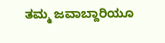ತಮ್ಮ ಜವಾಬ್ದಾರಿಯೂ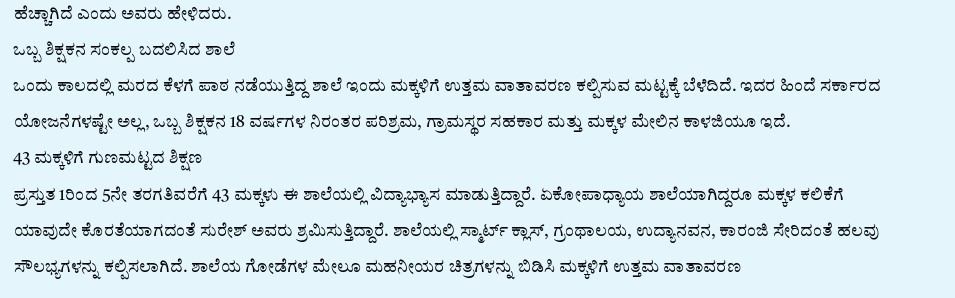ಹೆಚ್ಚಾಗಿದೆ ಎಂದು ಅವರು ಹೇಳಿದರು.
ಒಬ್ಬ ಶಿಕ್ಷಕನ ಸಂಕಲ್ಪ ಬದಲಿಸಿದ ಶಾಲೆ
ಒಂದು ಕಾಲದಲ್ಲಿ ಮರದ ಕೆಳಗೆ ಪಾಠ ನಡೆಯುತ್ತಿದ್ದ ಶಾಲೆ ಇಂದು ಮಕ್ಕಳಿಗೆ ಉತ್ತಮ ವಾತಾವರಣ ಕಲ್ಪಿಸುವ ಮಟ್ಟಕ್ಕೆ ಬೆಳೆದಿದೆ. ಇದರ ಹಿಂದೆ ಸರ್ಕಾರದ ಯೋಜನೆಗಳಷ್ಟೇ ಅಲ್ಲ, ಒಬ್ಬ ಶಿಕ್ಷಕನ 18 ವರ್ಷಗಳ ನಿರಂತರ ಪರಿಶ್ರಮ, ಗ್ರಾಮಸ್ಥರ ಸಹಕಾರ ಮತ್ತು ಮಕ್ಕಳ ಮೇಲಿನ ಕಾಳಜಿಯೂ ಇದೆ.
43 ಮಕ್ಕಳಿಗೆ ಗುಣಮಟ್ಟದ ಶಿಕ್ಷಣ
ಪ್ರಸ್ತುತ 1ರಿಂದ 5ನೇ ತರಗತಿವರೆಗೆ 43 ಮಕ್ಕಳು ಈ ಶಾಲೆಯಲ್ಲಿ ವಿದ್ಯಾಭ್ಯಾಸ ಮಾಡುತ್ತಿದ್ದಾರೆ. ಏಕೋಪಾಧ್ಯಾಯ ಶಾಲೆಯಾಗಿದ್ದರೂ ಮಕ್ಕಳ ಕಲಿಕೆಗೆ ಯಾವುದೇ ಕೊರತೆಯಾಗದಂತೆ ಸುರೇಶ್ ಅವರು ಶ್ರಮಿಸುತ್ತಿದ್ದಾರೆ. ಶಾಲೆಯಲ್ಲಿ ಸ್ಮಾರ್ಟ್ ಕ್ಲಾಸ್, ಗ್ರಂಥಾಲಯ, ಉದ್ಯಾನವನ, ಕಾರಂಜಿ ಸೇರಿದಂತೆ ಹಲವು ಸೌಲಭ್ಯಗಳನ್ನು ಕಲ್ಪಿಸಲಾಗಿದೆ. ಶಾಲೆಯ ಗೋಡೆಗಳ ಮೇಲೂ ಮಹನೀಯರ ಚಿತ್ರಗಳನ್ನು ಬಿಡಿಸಿ ಮಕ್ಕಳಿಗೆ ಉತ್ತಮ ವಾತಾವರಣ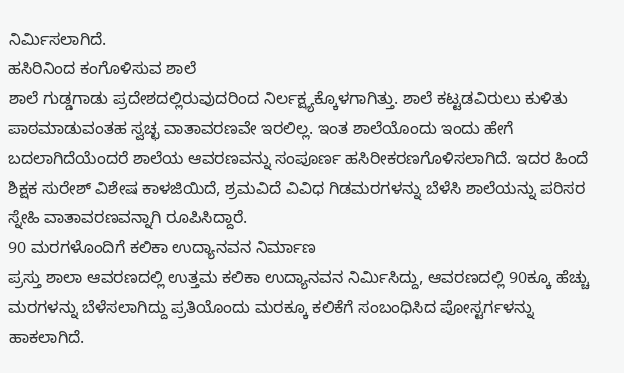ನಿರ್ಮಿಸಲಾಗಿದೆ.
ಹಸಿರಿನಿಂದ ಕಂಗೊಳಿಸುವ ಶಾಲೆ
ಶಾಲೆ ಗುಡ್ಡಗಾಡು ಪ್ರದೇಶದಲ್ಲಿರುವುದರಿಂದ ನಿರ್ಲಕ್ಷ್ಯಕ್ಕೊಳಗಾಗಿತ್ತು. ಶಾಲೆ ಕಟ್ಟಡವಿರುಲು ಕುಳಿತು ಪಾಠಮಾಡುವಂತಹ ಸ್ವಚ್ಛ ವಾತಾವರಣವೇ ಇರಲಿಲ್ಲ. ಇಂತ ಶಾಲೆಯೊಂದು ಇಂದು ಹೇಗೆ ಬದಲಾಗಿದೆಯೆಂದರೆ ಶಾಲೆಯ ಆವರಣವನ್ನು ಸಂಪೂರ್ಣ ಹಸಿರೀಕರಣಗೊಳಿಸಲಾಗಿದೆ. ಇದರ ಹಿಂದೆ ಶಿಕ್ಷಕ ಸುರೇಶ್ ವಿಶೇಷ ಕಾಳಜಿಯಿದೆ, ಶ್ರಮವಿದೆ ವಿವಿಧ ಗಿಡಮರಗಳನ್ನು ಬೆಳೆಸಿ ಶಾಲೆಯನ್ನು ಪರಿಸರ ಸ್ನೇಹಿ ವಾತಾವರಣವನ್ನಾಗಿ ರೂಪಿಸಿದ್ದಾರೆ.
90 ಮರಗಳೊಂದಿಗೆ ಕಲಿಕಾ ಉದ್ಯಾನವನ ನಿರ್ಮಾಣ
ಪ್ರಸ್ತು ಶಾಲಾ ಆವರಣದಲ್ಲಿ ಉತ್ತಮ ಕಲಿಕಾ ಉದ್ಯಾನವನ ನಿರ್ಮಿಸಿದ್ದು, ಆವರಣದಲ್ಲಿ 90ಕ್ಕೂ ಹೆಚ್ಚು ಮರಗಳನ್ನು ಬೆಳೆಸಲಾಗಿದ್ದು ಪ್ರತಿಯೊಂದು ಮರಕ್ಕೂ ಕಲಿಕೆಗೆ ಸಂಬಂಧಿಸಿದ ಪೋಸ್ಟರ್ಗಳನ್ನು ಹಾಕಲಾಗಿದೆ.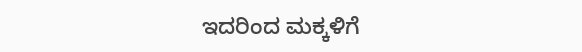ಇದರಿಂದ ಮಕ್ಕಳಿಗೆ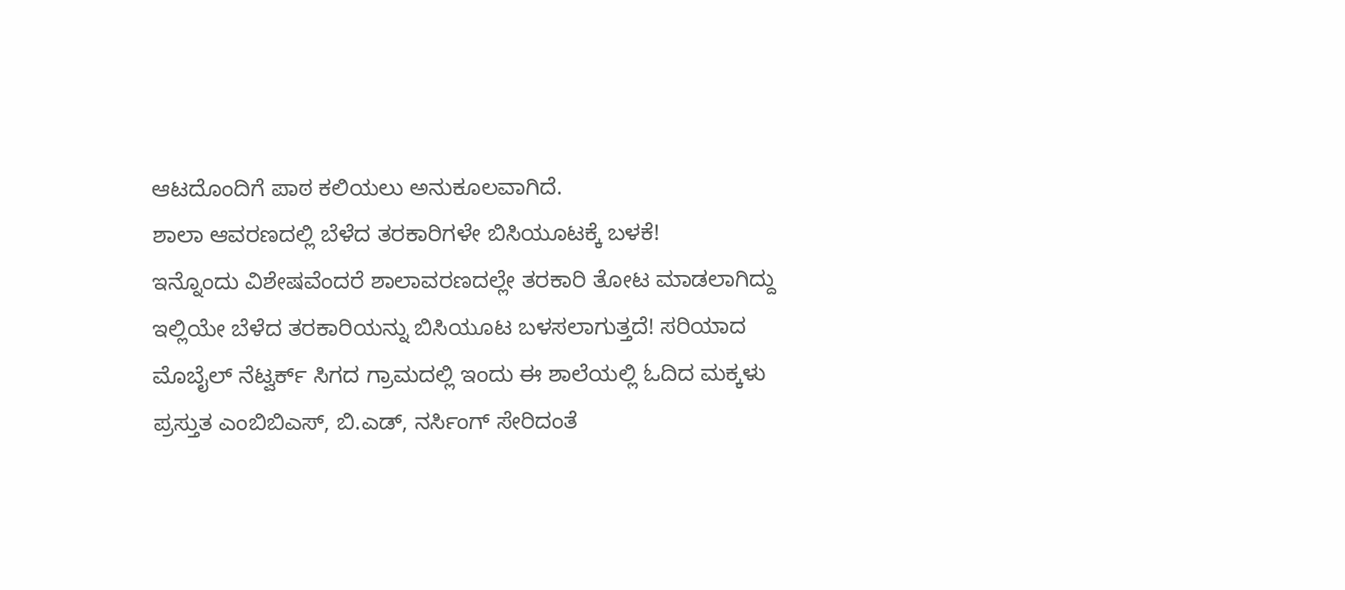ಆಟದೊಂದಿಗೆ ಪಾಠ ಕಲಿಯಲು ಅನುಕೂಲವಾಗಿದೆ.
ಶಾಲಾ ಆವರಣದಲ್ಲಿ ಬೆಳೆದ ತರಕಾರಿಗಳೇ ಬಿಸಿಯೂಟಕ್ಕೆ ಬಳಕೆ!
ಇನ್ನೊಂದು ವಿಶೇಷವೆಂದರೆ ಶಾಲಾವರಣದಲ್ಲೇ ತರಕಾರಿ ತೋಟ ಮಾಡಲಾಗಿದ್ದು ಇಲ್ಲಿಯೇ ಬೆಳೆದ ತರಕಾರಿಯನ್ನು ಬಿಸಿಯೂಟ ಬಳಸಲಾಗುತ್ತದೆ! ಸರಿಯಾದ ಮೊಬೈಲ್ ನೆಟ್ವರ್ಕ್ ಸಿಗದ ಗ್ರಾಮದಲ್ಲಿ ಇಂದು ಈ ಶಾಲೆಯಲ್ಲಿ ಓದಿದ ಮಕ್ಕಳು ಪ್ರಸ್ತುತ ಎಂಬಿಬಿಎಸ್, ಬಿ.ಎಡ್, ನರ್ಸಿಂಗ್ ಸೇರಿದಂತೆ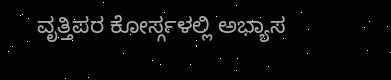ವೃತ್ತಿಪರ ಕೋರ್ಸ್ಗಳಲ್ಲಿ ಅಭ್ಯಾಸ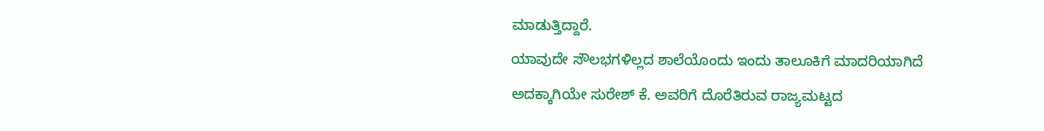ಮಾಡುತ್ತಿದ್ದಾರೆ.
ಯಾವುದೇ ಸೌಲಭಗಳಿಲ್ಲದ ಶಾಲೆಯೊಂದು ಇಂದು ತಾಲೂಕಿಗೆ ಮಾದರಿಯಾಗಿದೆ
ಅದಕ್ಕಾಗಿಯೇ ಸುರೇಶ್ ಕೆ. ಅವರಿಗೆ ದೊರೆತಿರುವ ರಾಜ್ಯಮಟ್ಟದ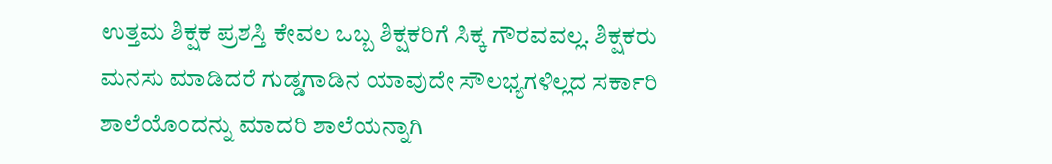ಉತ್ತಮ ಶಿಕ್ಷಕ ಪ್ರಶಸ್ತಿ ಕೇವಲ ಒಬ್ಬ ಶಿಕ್ಷಕರಿಗೆ ಸಿಕ್ಕ ಗೌರವವಲ್ಲ. ಶಿಕ್ಷಕರು ಮನಸು ಮಾಡಿದರೆ ಗುಡ್ಡಗಾಡಿನ ಯಾವುದೇ ಸೌಲಭ್ಯಗಳಿಲ್ಲದ ಸರ್ಕಾರಿ ಶಾಲೆಯೊಂದನ್ನು ಮಾದರಿ ಶಾಲೆಯನ್ನಾಗಿ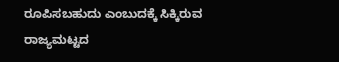ರೂಪಿಸಬಹುದು ಎಂಬುದಕ್ಕೆ ಸಿಕ್ಕಿರುವ ರಾಜ್ಯಮಟ್ಟದ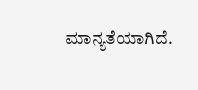ಮಾನ್ಯತೆಯಾಗಿದೆ.